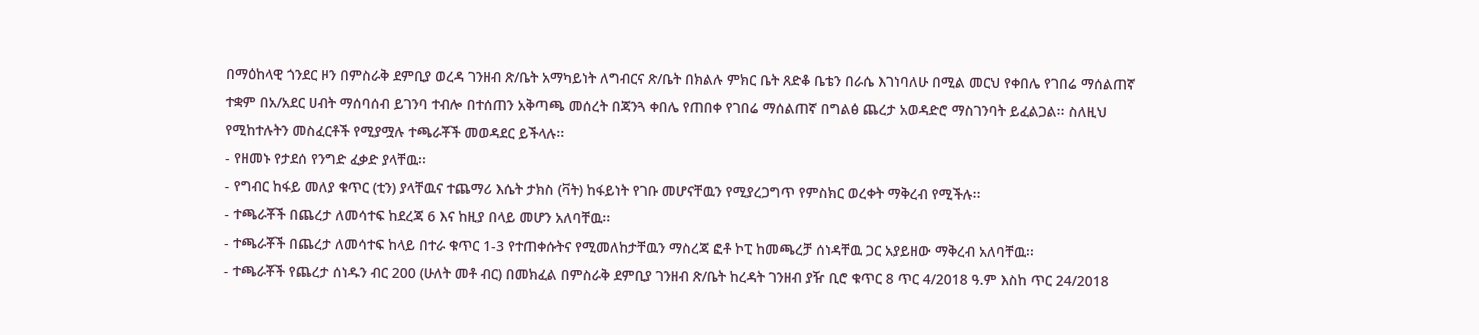በማዕከላዊ ጎንደር ዞን በምስራቅ ደምቢያ ወረዳ ገንዘብ ጽ/ቤት አማካይነት ለግብርና ጽ/ቤት በክልሉ ምክር ቤት ጸድቆ ቤቴን በራሴ እገነባለሁ በሚል መርህ የቀበሌ የገበሬ ማሰልጠኛ ተቋም በአ/አደር ሀብት ማሰባሰብ ይገንባ ተብሎ በተሰጠን አቅጣጫ መሰረት በጃንጓ ቀበሌ የጠበቀ የገበሬ ማሰልጠኛ በግልፅ ጨረታ አወዳድሮ ማስገንባት ይፈልጋል፡፡ ስለዚህ የሚከተሉትን መስፈርቶች የሚያሟሉ ተጫራቾች መወዳደር ይችላሉ፡፡
- የዘመኑ የታደሰ የንግድ ፈቃድ ያላቸዉ፡፡
- የግብር ከፋይ መለያ ቁጥር (ቲን) ያላቸዉና ተጨማሪ እሴት ታክስ (ቫት) ከፋይነት የገቡ መሆናቸዉን የሚያረጋግጥ የምስክር ወረቀት ማቅረብ የሚችሉ፡፡
- ተጫራቾች በጨረታ ለመሳተፍ ከደረጃ 6 እና ከዚያ በላይ መሆን አለባቸዉ፡፡
- ተጫራቾች በጨረታ ለመሳተፍ ከላይ በተራ ቁጥር 1-3 የተጠቀሱትና የሚመለከታቸዉን ማስረጃ ፎቶ ኮፒ ከመጫረቻ ሰነዳቸዉ ጋር አያይዘው ማቅረብ አለባቸዉ፡፡
- ተጫራቾች የጨረታ ሰነዱን ብር 200 (ሁለት መቶ ብር) በመክፈል በምስራቅ ደምቢያ ገንዘብ ጽ/ቤት ከረዳት ገንዘብ ያዥ ቢሮ ቁጥር 8 ጥር 4/2018 ዓ.ም እስከ ጥር 24/2018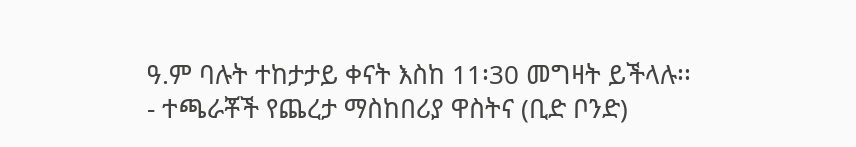ዓ.ም ባሉት ተከታታይ ቀናት እስከ 11፡30 መግዛት ይችላሉ፡፡
- ተጫራቾች የጨረታ ማስከበሪያ ዋስትና (ቢድ ቦንድ)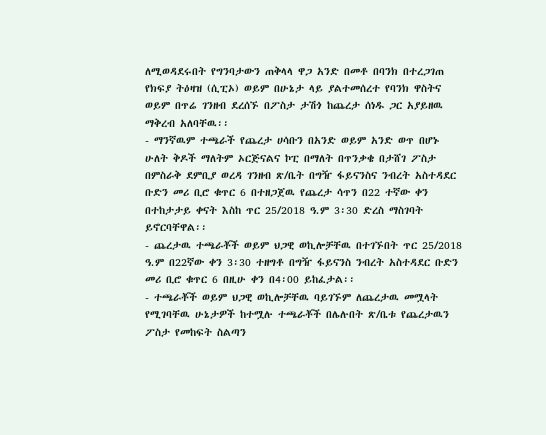ለሚወዳደሩበት የግንባታውን ጠቅላላ ዋጋ አንድ በመቶ በባንክ በተረጋገጠ የክፍያ ትዕዛዝ (ሲፒኦ) ወይም በሁኔታ ላይ ያልተመሰረተ የባንክ ዋስትና ወይም በጥሬ ገንዘብ ደረሰኙ በፖስታ ታሽጎ ከጨረታ ሰነዱ ጋር አያይዘዉ ማቅረብ አለባቸዉ፡፡
- ማንኛዉም ተጫራች የጨረታ ሀሳቡን በአንድ ወይም አንድ ወጥ በሆኑ ሁለት ቅዶች ማለትም ኦርጅናልና ኮፒ በማለት በጥንቃቄ በታሸገ ፖስታ በምስራቅ ደምቢያ ወረዳ ገንዘብ ጽ/ቤት በግዥ ፋይናንስና ንብረት አስተዳደር ቡድን መሪ ቢሮ ቁጥር 6 በተዘጋጀዉ የጨረታ ሳጥን በ22 ተኛው ቀን በተከታታይ ቀናት እስከ ጥር 25/2018 ዓ.ም 3፡30 ድረስ ማስገባት ይኖርባቸዋል፡፡
- ጨረታዉ ተጫራቾች ወይም ህጋዊ ወኪሎቻቸዉ በተገኙበት ጥር 25/2018 ዓ.ም በ22ኛው ቀን 3፡30 ተዘግቶ በግዥ ፋይናንስ ንብረት አስተዳደር ቡድን መሪ ቢሮ ቁጥር 6 በዚሁ ቀን በ4፡00 ይከፈታል፡፡
- ተጫራቾች ወይም ህጋዊ ወኪሎቻቸዉ ባይገኙም ለጨረታዉ መሟላት የሚገባቸዉ ሁኔታዎች ከተሟሉ ተጫራቾች በሌሉበት ጽ/ቤቱ የጨረታዉን ፖስታ የመከፍት ስልጣን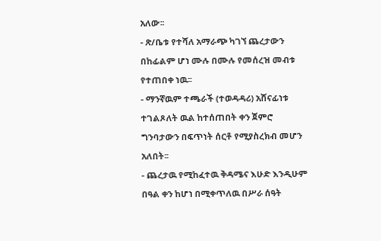አለው፡፡
- ጽ/ቤቱ የተሻለ አማራጭ ካገኘ ጨረታውን በከፊልም ሆነ ሙሉ በሙሉ የመሰረዝ መብቱ የተጠበቀ ነዉ፡፡
- ማንኛዉም ተጫራች (ተወዳዳሪ) አሸናፊነቱ ተገልጾለት ዉል ከተሰጠበት ቀን ጀምሮ ግንባታውን በፍጥነት ሰርቶ የሚያስረክብ መሆን አለበት፡፡
- ጨረታዉ የሚከፈተዉ ቅዳሜና እሁድ እንዲሁም በዓል ቀን ከሆነ በሚቀጥለዉ በሥራ ሰዓት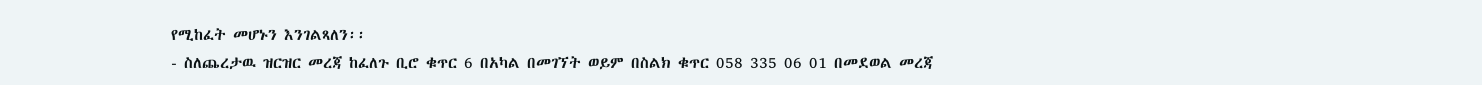የሚከፈት መሆኑን እንገልጻለን፡፡
- ስለጨረታዉ ዝርዝር መረጃ ከፈለጉ ቢሮ ቁጥር 6 በአካል በመገኘት ወይም በስልክ ቁጥር 058 335 06 01 በመደወል መረጃ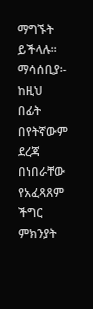ማግኙት ይችላሉ፡፡
ማሳሰቢያ፡- ከዚህ በፊት በየትኛውም ደረጃ በነበራቸው የአፈጻጸም ችግር ምክንያት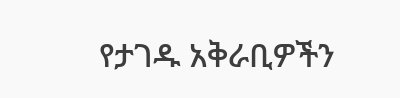የታገዱ አቅራቢዎችን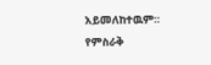አይመለከተዉም፡፡
የምስራቅ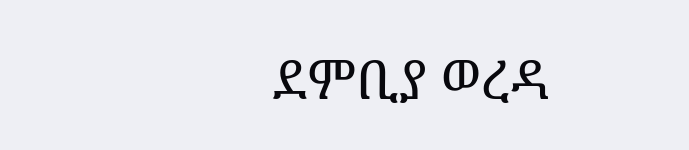ደምቢያ ወረዳ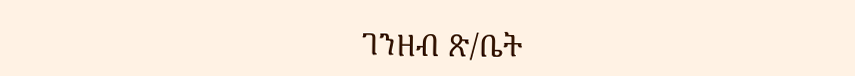ገንዘብ ጽ/ቤት